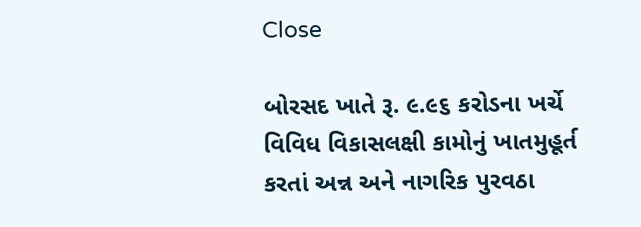Close

બોરસદ ખાતે રૂ. ૯.૯૬ કરોડના ખર્ચે વિવિધ વિકાસલક્ષી કામોનું ખાતમુહૂર્ત કરતાં અન્ન અને નાગરિક પુરવઠા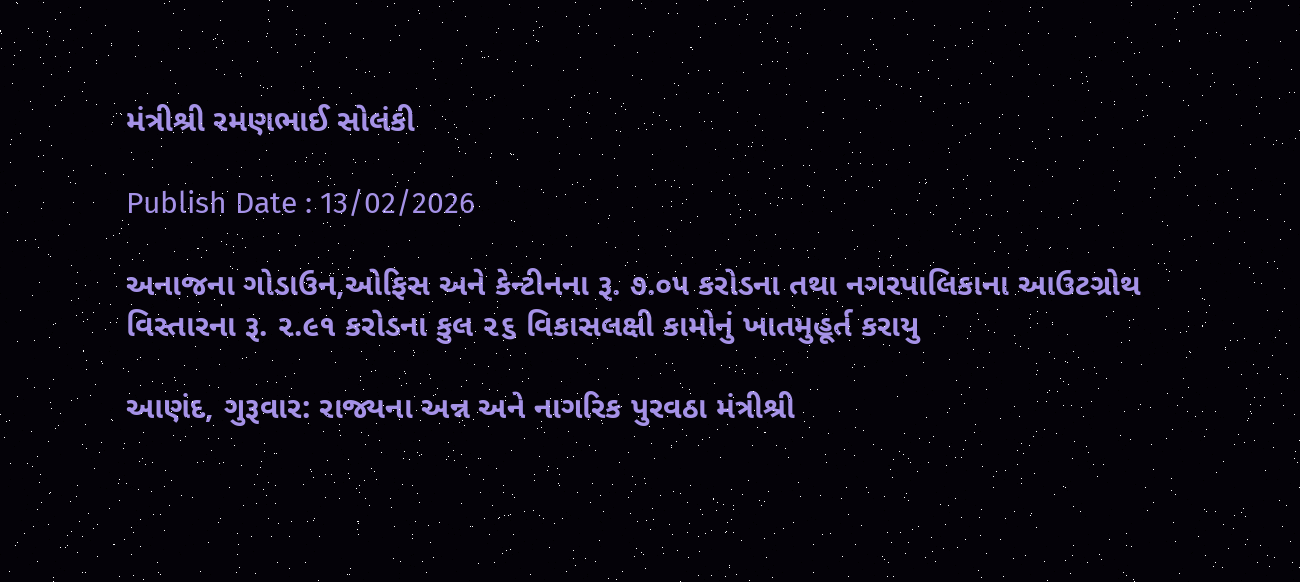મંત્રીશ્રી રમણભાઈ સોલંકી

Publish Date : 13/02/2026

અનાજના ગોડાઉન,ઓફિસ અને કેન્ટીનના રૂ. ૭.૦૫ કરોડના તથા નગરપાલિકાના આઉટગ્રોથ વિસ્તારના રૂ. ૨.૯૧ કરોડના કુલ ૨૬ વિકાસલક્ષી કામોનું ખાતમુહૂર્ત કરાયુ

આણંદ, ગુરૂવાર: રાજ્યના અન્ન અને નાગરિક પુરવઠા મંત્રીશ્રી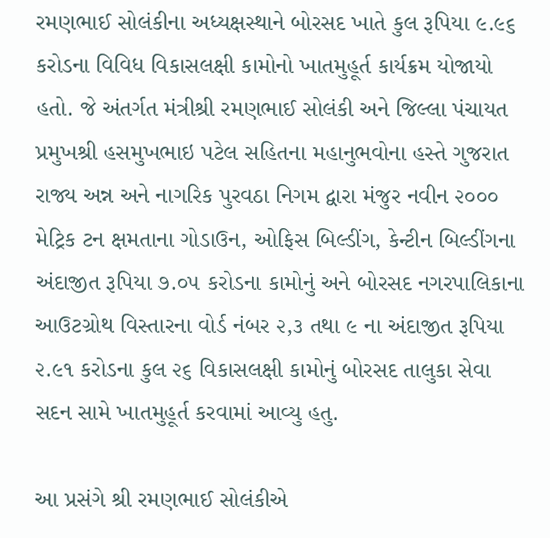રમણભાઈ સોલંકીના અધ્યક્ષસ્થાને બોરસદ ખાતે કુલ રૂપિયા ૯.૯૬ કરોડના વિવિધ વિકાસલક્ષી કામોનો ખાતમુહૂર્ત કાર્યક્રમ યોજાયો હતો. જે અંતર્ગત મંત્રીશ્રી રમણભાઈ સોલંકી અને જિલ્લા પંચાયત પ્રમુખશ્રી હસમુખભાઇ પટેલ સહિતના મહાનુભવોના હસ્તે ગુજરાત રાજ્ય અન્ન અને નાગરિક પુરવઠા નિગમ દ્વારા મંજુર નવીન ૨૦૦૦ મેટ્રિક ટન ક્ષમતાના ગોડાઉન, ઓફિસ બિલ્ડીંગ, કેન્ટીન બિલ્ડીંગના અંદાજીત રૂપિયા ૭.૦૫ કરોડના કામોનું અને બોરસદ નગરપાલિકાના આઉટગ્રોથ વિસ્તારના વોર્ડ નંબર ૨,૩ તથા ૯ ના અંદાજીત રૂપિયા ૨.૯૧ કરોડના કુલ ૨૬ વિકાસલક્ષી કામોનું બોરસદ તાલુકા સેવા સદન સામે ખાતમુહૂર્ત કરવામાં આવ્યુ હતુ.

આ પ્રસંગે શ્રી રમણભાઈ સોલંકીએ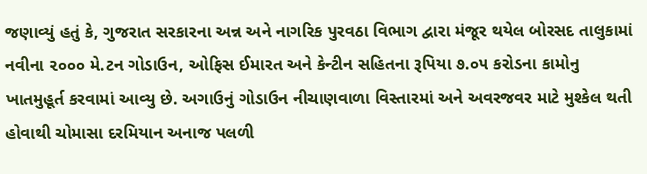જણાવ્યું હતું કે, ગુજરાત સરકારના અન્ન અને નાગરિક પુરવઠા વિભાગ દ્વારા મંજૂર થયેલ બોરસદ તાલુકામાં નવીના ૨૦૦૦ મે.ટન ગોડાઉન, ઓફિસ ઈમારત અને કેન્ટીન સહિતના રૂપિયા ૭.૦૫ કરોડના કામોનુ ખાતમુહૂર્ત કરવામાં આવ્યુ છે. અગાઉનું ગોડાઉન નીચાણવાળા વિસ્તારમાં અને અવરજવર માટે મુશ્કેલ થતી હોવાથી ચોમાસા દરમિયાન અનાજ પલળી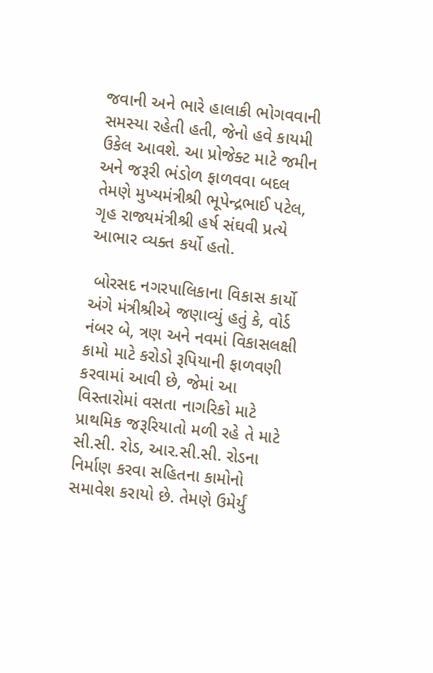જવાની અને ભારે હાલાકી ભોગવવાની સમસ્યા રહેતી હતી, જેનો હવે કાયમી ઉકેલ આવશે. આ પ્રોજેક્ટ માટે જમીન અને જરૂરી ભંડોળ ફાળવવા બદલ તેમણે મુખ્યમંત્રીશ્રી ભૂપેન્દ્રભાઈ પટેલ, ગૃહ રાજ્યમંત્રીશ્રી હર્ષ સંઘવી પ્રત્યે આભાર વ્યક્ત કર્યો હતો.

 બોરસદ નગરપાલિકાના વિકાસ કાર્યો અંગે મંત્રીશ્રીએ જણાવ્યું હતું કે, વોર્ડ નંબર બે, ત્રણ અને નવમાં વિકાસલક્ષી કામો માટે કરોડો રૂપિયાની ફાળવણી કરવામાં આવી છે, જેમાં આ વિસ્તારોમાં વસતા નાગરિકો માટે પ્રાથમિક જરૂરિયાતો મળી રહે તે માટે સી.સી. રોડ, આર.સી.સી. રોડના નિર્માણ કરવા સહિતના કામોનો સમાવેશ કરાયો છે. તેમણે ઉમેર્યું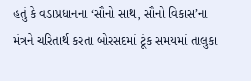હતું કે વડાપ્રધાનના ‘સૌનો સાથ, સૌનો વિકાસ’ના મંત્રને ચરિતાર્થ કરતા બોરસદમાં ટૂંક સમયમાં તાલુકા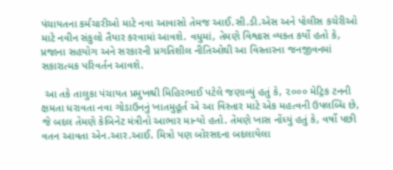પંચાયતના કર્મચારીઓ માટે નવા આવાસો તેમજ આઈ.સી.ડી.એસ અને પોલીસ કચેરીઓ માટે નવીન સંકુલો તૈયાર કરવામાં આવશે. વધુમાં, તેમણે વિશ્વાસ વ્યક્ત કર્યો હતો કે, પ્રજાના સહયોગ અને સરકારની પ્રગતિશીલ નીતિઓથી આ વિસ્તારના જનજીવનમાં સકારાત્મક પરિવર્તન આવશે.

 આ તકે તાલુકા પંચાયત પ્રમુખશ્રી મિહિરભાઈ પટેલે જણાવ્યું હતું કે, ૨૦૦૦ મેટ્રિક ટનની ક્ષમતા ધરાવતા નવા ગોડાઉનનું ખાતમુહૂર્ત એ આ વિસ્તાર માટે એક મહત્વની ઉપલબ્ધિ છે, જે બદલ તેમણે કેબિનેટ મંત્રીનો આભાર માન્યો હતો. તેમણે ખાસ નોંધ્યું હતું કે, વર્ષો પછી વતન આવતા એન.આર.આઈ. મિત્રો પણ બોરસદના બદલાયેલા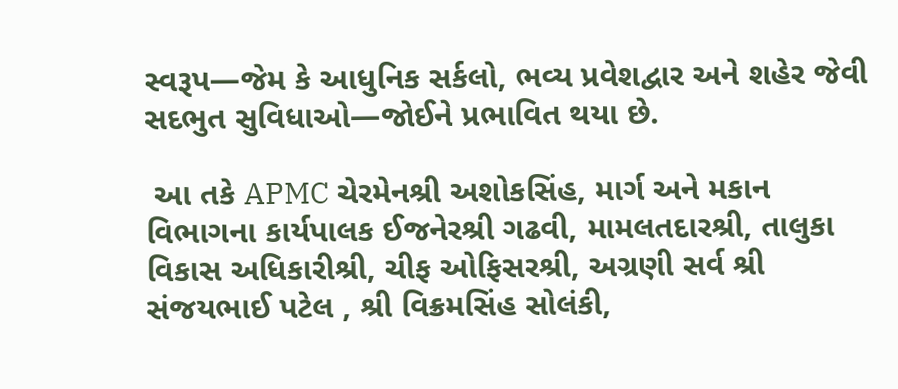સ્વરૂપ—જેમ કે આધુનિક સર્કલો, ભવ્ય પ્રવેશદ્વાર અને શહેર જેવી સદભુત સુવિધાઓ—જોઈને પ્રભાવિત થયા છે.

 આ તકે APMC ચેરમેનશ્રી અશોકસિંહ, માર્ગ અને મકાન વિભાગના કાર્યપાલક ઈજનેરશ્રી ગઢવી, મામલતદારશ્રી, તાલુકા વિકાસ અધિકારીશ્રી, ચીફ ઓફિસરશ્રી, અગ્રણી સર્વ શ્રી સંજયભાઈ પટેલ , શ્રી વિક્રમસિંહ સોલંકી,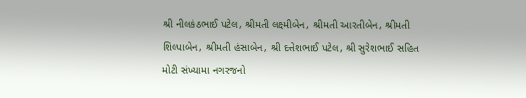શ્રી નીલકંઠભાઈ પટેલ, શ્રીમતી લક્ષ્મીબેન, શ્રીમતી આરતીબેન, શ્રીમતી શિલ્પાબેન, શ્રીમતી હંસાબેન, શ્રી દત્તેશભાઈ પટેલ, શ્રી સુરેશભાઈ સહિત મોટી સંખ્યામા નગરજનો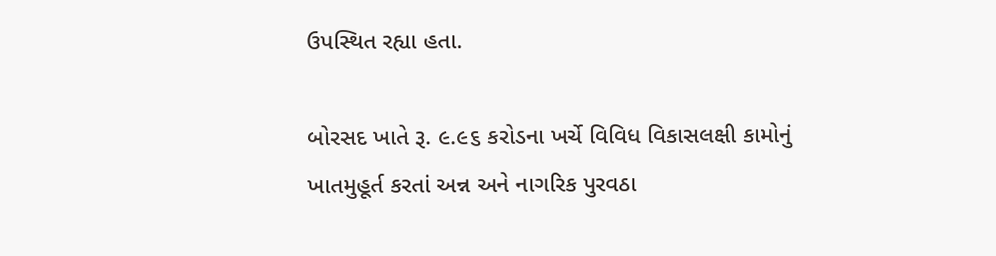ઉપસ્થિત રહ્યા હતા.

બોરસદ ખાતે રૂ. ૯.૯૬ કરોડના ખર્ચે વિવિધ વિકાસલક્ષી કામોનું ખાતમુહૂર્ત કરતાં અન્ન અને નાગરિક પુરવઠા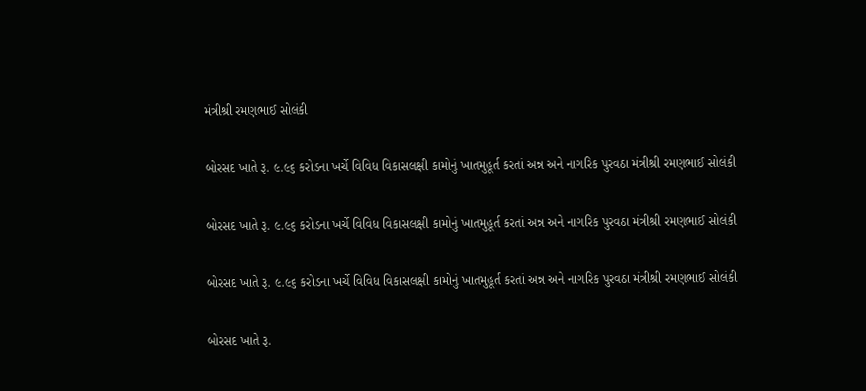મંત્રીશ્રી રમણભાઈ સોલંકી

બોરસદ ખાતે રૂ. ૯.૯૬ કરોડના ખર્ચે વિવિધ વિકાસલક્ષી કામોનું ખાતમુહૂર્ત કરતાં અન્ન અને નાગરિક પુરવઠા મંત્રીશ્રી રમણભાઈ સોલંકી

બોરસદ ખાતે રૂ. ૯.૯૬ કરોડના ખર્ચે વિવિધ વિકાસલક્ષી કામોનું ખાતમુહૂર્ત કરતાં અન્ન અને નાગરિક પુરવઠા મંત્રીશ્રી રમણભાઈ સોલંકી

બોરસદ ખાતે રૂ. ૯.૯૬ કરોડના ખર્ચે વિવિધ વિકાસલક્ષી કામોનું ખાતમુહૂર્ત કરતાં અન્ન અને નાગરિક પુરવઠા મંત્રીશ્રી રમણભાઈ સોલંકી

બોરસદ ખાતે રૂ.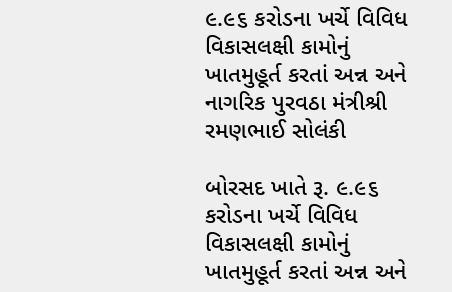૯.૯૬ કરોડના ખર્ચે વિવિધ વિકાસલક્ષી કામોનું ખાતમુહૂર્ત કરતાં અન્ન અને નાગરિક પુરવઠા મંત્રીશ્રી રમણભાઈ સોલંકી

બોરસદ ખાતે રૂ. ૯.૯૬ કરોડના ખર્ચે વિવિધ વિકાસલક્ષી કામોનું ખાતમુહૂર્ત કરતાં અન્ન અને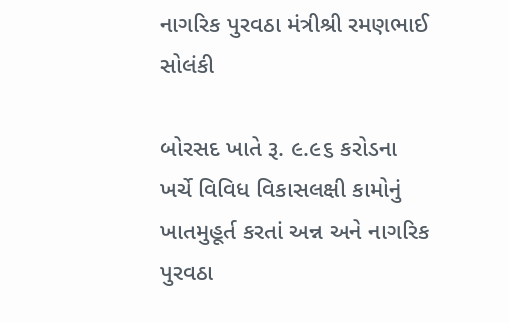નાગરિક પુરવઠા મંત્રીશ્રી રમણભાઈ સોલંકી

બોરસદ ખાતે રૂ. ૯.૯૬ કરોડના ખર્ચે વિવિધ વિકાસલક્ષી કામોનું ખાતમુહૂર્ત કરતાં અન્ન અને નાગરિક પુરવઠા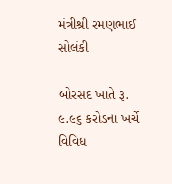મંત્રીશ્રી રમણભાઈ સોલંકી

બોરસદ ખાતે રૂ. ૯.૯૬ કરોડના ખર્ચે વિવિધ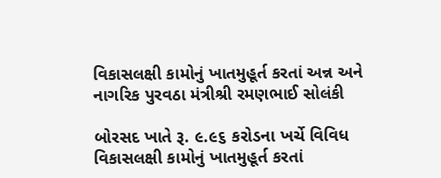વિકાસલક્ષી કામોનું ખાતમુહૂર્ત કરતાં અન્ન અને નાગરિક પુરવઠા મંત્રીશ્રી રમણભાઈ સોલંકી

બોરસદ ખાતે રૂ. ૯.૯૬ કરોડના ખર્ચે વિવિધ વિકાસલક્ષી કામોનું ખાતમુહૂર્ત કરતાં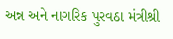અન્ન અને નાગરિક પુરવઠા મંત્રીશ્રી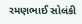રમણભાઈ સોલંકી